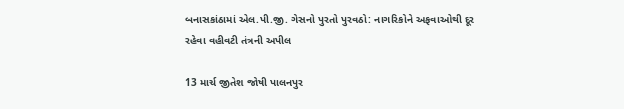બનાસકાંઠામાં એલ.પી.જી. ગેસનો પુરતો પુરવઠો: નાગરિકોને અફવાઓથી દૂર રહેવા વહીવટી તંત્રની અપીલ

13 માર્ચ જીતેશ જોષી પાલનપુર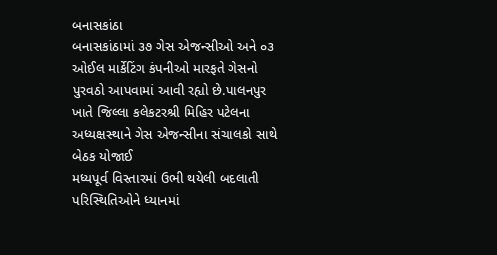બનાસકાંઠા
બનાસકાંઠામાં ૩૭ ગેસ એજન્સીઓ અને ૦૩ ઓઈલ માર્કેટિંગ કંપનીઓ મારફતે ગેસનો પુરવઠો આપવામાં આવી રહ્યો છે.પાલનપુર ખાતે જિલ્લા કલેકટરશ્રી મિહિર પટેલના અધ્યક્ષસ્થાને ગેસ એજન્સીના સંચાલકો સાથે બેઠક યોજાઈ
મધ્યપૂર્વ વિસ્તારમાં ઉભી થયેલી બદલાતી પરિસ્થિતિઓને ધ્યાનમાં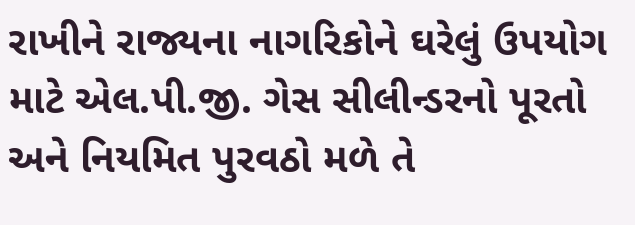રાખીને રાજ્યના નાગરિકોને ઘરેલું ઉપયોગ માટે એલ.પી.જી. ગેસ સીલીન્ડરનો પૂરતો અને નિયમિત પુરવઠો મળે તે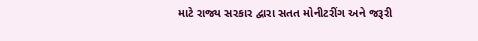માટે રાજ્ય સરકાર દ્વારા સતત મોનીટરીંગ અને જરૂરી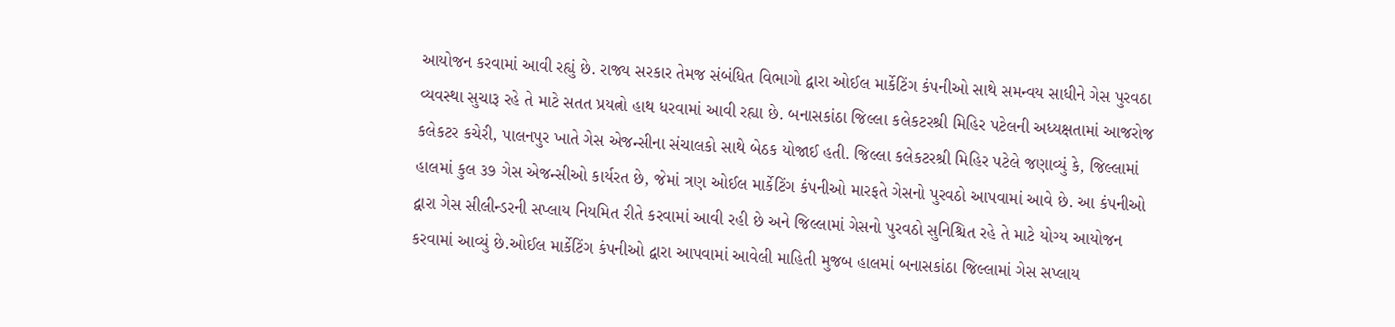આયોજન કરવામાં આવી રહ્યું છે. રાજ્ય સરકાર તેમજ સંબંધિત વિભાગો દ્વારા ઓઈલ માર્કેટિંગ કંપનીઓ સાથે સમન્વય સાધીને ગેસ પુરવઠા વ્યવસ્થા સુચારૂ રહે તે માટે સતત પ્રયત્નો હાથ ધરવામાં આવી રહ્યા છે. બનાસકાંઠા જિલ્લા કલેકટરશ્રી મિહિર પટેલની અધ્યક્ષતામાં આજરોજ કલેકટર કચેરી, પાલનપુર ખાતે ગેસ એજન્સીના સંચાલકો સાથે બેઠક યોજાઈ હતી. જિલ્લા કલેકટરશ્રી મિહિર પટેલે જણાવ્યું કે, જિલ્લામાં હાલમાં કુલ ૩૭ ગેસ એજન્સીઓ કાર્યરત છે, જેમાં ત્રણ ઓઈલ માર્કેટિંગ કંપનીઓ મારફતે ગેસનો પુરવઠો આપવામાં આવે છે. આ કંપનીઓ દ્વારા ગેસ સીલીન્ડરની સપ્લાય નિયમિત રીતે કરવામાં આવી રહી છે અને જિલ્લામાં ગેસનો પુરવઠો સુનિશ્ચિત રહે તે માટે યોગ્ય આયોજન કરવામાં આવ્યું છે.ઓઈલ માર્કેટિંગ કંપનીઓ દ્વારા આપવામાં આવેલી માહિતી મુજબ હાલમાં બનાસકાંઠા જિલ્લામાં ગેસ સપ્લાય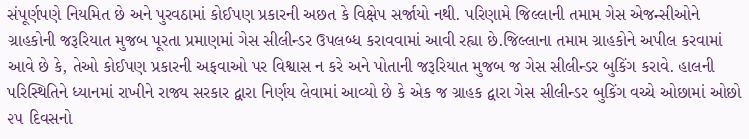સંપૂર્ણપણે નિયમિત છે અને પુરવઠામાં કોઈપણ પ્રકારની અછત કે વિક્ષેપ સર્જાયો નથી. પરિણામે જિલ્લાની તમામ ગેસ એજન્સીઓને ગ્રાહકોની જરૂરિયાત મુજબ પૂરતા પ્રમાણમાં ગેસ સીલીન્ડર ઉપલબ્ધ કરાવવામાં આવી રહ્યા છે.જિલ્લાના તમામ ગ્રાહકોને અપીલ કરવામાં આવે છે કે, તેઓ કોઈપણ પ્રકારની અફવાઓ પર વિશ્વાસ ન કરે અને પોતાની જરૂરિયાત મુજબ જ ગેસ સીલીન્ડર બુકિંગ કરાવે. હાલની પરિસ્થિતિને ધ્યાનમાં રાખીને રાજ્ય સરકાર દ્વારા નિર્ણય લેવામાં આવ્યો છે કે એક જ ગ્રાહક દ્વારા ગેસ સીલીન્ડર બુકિંગ વચ્ચે ઓછામાં ઓછો ૨૫ દિવસનો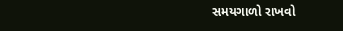સમયગાળો રાખવો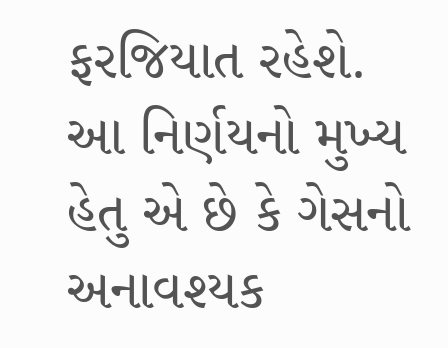ફરજિયાત રહેશે. આ નિર્ણયનો મુખ્ય હેતુ એ છે કે ગેસનો અનાવશ્યક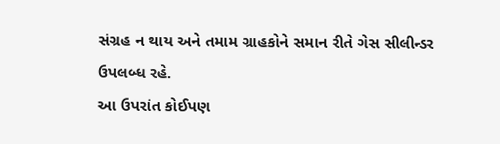સંગ્રહ ન થાય અને તમામ ગ્રાહકોને સમાન રીતે ગેસ સીલીન્ડર ઉપલબ્ધ રહે.
આ ઉપરાંત કોઈપણ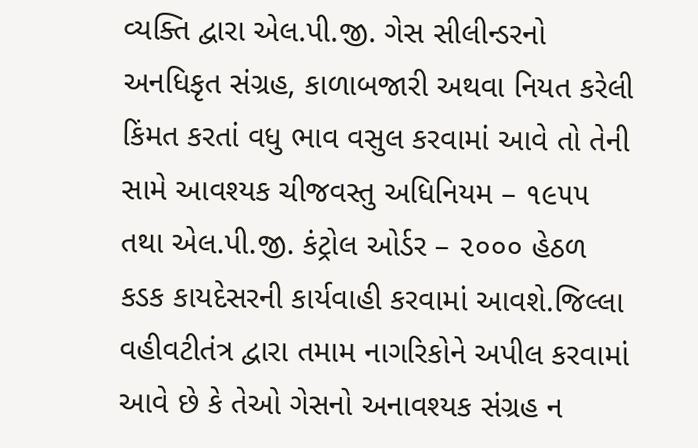વ્યક્તિ દ્વારા એલ.પી.જી. ગેસ સીલીન્ડરનો અનધિકૃત સંગ્રહ, કાળાબજારી અથવા નિયત કરેલી કિંમત કરતાં વધુ ભાવ વસુલ કરવામાં આવે તો તેની સામે આવશ્યક ચીજવસ્તુ અધિનિયમ – ૧૯૫૫ તથા એલ.પી.જી. કંટ્રોલ ઓર્ડર – ૨૦૦૦ હેઠળ કડક કાયદેસરની કાર્યવાહી કરવામાં આવશે.જિલ્લા વહીવટીતંત્ર દ્વારા તમામ નાગરિકોને અપીલ કરવામાં આવે છે કે તેઓ ગેસનો અનાવશ્યક સંગ્રહ ન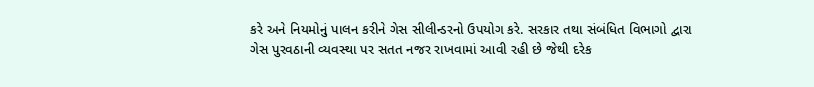કરે અને નિયમોનું પાલન કરીને ગેસ સીલીન્ડરનો ઉપયોગ કરે. સરકાર તથા સંબંધિત વિભાગો દ્વારા ગેસ પુરવઠાની વ્યવસ્થા પર સતત નજર રાખવામાં આવી રહી છે જેથી દરેક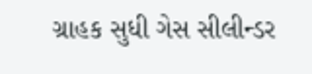ગ્રાહક સુધી ગેસ સીલીન્ડર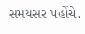સમયસર પહોંચે.